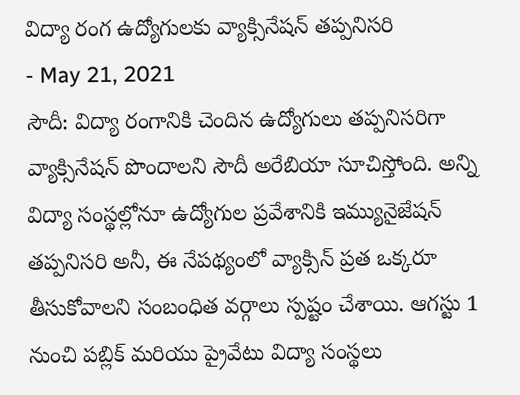విద్యా రంగ ఉద్యోగులకు వ్యాక్సినేషన్ తప్పనిసరి
- May 21, 2021
సౌదీ: విద్యా రంగానికి చెందిన ఉద్యోగులు తప్పనిసరిగా వ్యాక్సినేషన్ పొందాలని సౌదీ అరేబియా సూచిస్తోంది. అన్ని విద్యా సంస్థల్లోనూ ఉద్యోగుల ప్రవేశానికి ఇమ్యునైజేషన్ తప్పనిసరి అనీ, ఈ నేపథ్యంలో వ్యాక్సిన్ ప్రత ఒక్కరూ తీసుకోవాలని సంబంధిత వర్గాలు స్పష్టం చేశాయి. ఆగస్టు 1 నుంచి పబ్లిక్ మరియు ప్రైవేటు విద్యా సంస్థలు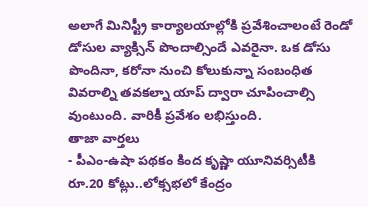అలాగే మినిస్ట్రీ కార్యాలయాల్లోకి ప్రవేశించాలంటే రెండో డోసుల వ్యాక్సిన్ పొందాల్సిందే ఎవరైనా. ఒక డోసు పొందినా, కరోనా నుంచి కోలుకున్నా సంబంధిత వివరాల్ని తవకల్నా యాప్ ద్వారా చూపించాల్సి వుంటుంది. వారికీ ప్రవేశం లభిస్తుంది.
తాజా వార్తలు
- పీఎం-ఉషా పథకం కింద కృష్ణా యూనివర్సిటీకి రూ.20 కోట్లు..లోక్సభలో కేంద్రం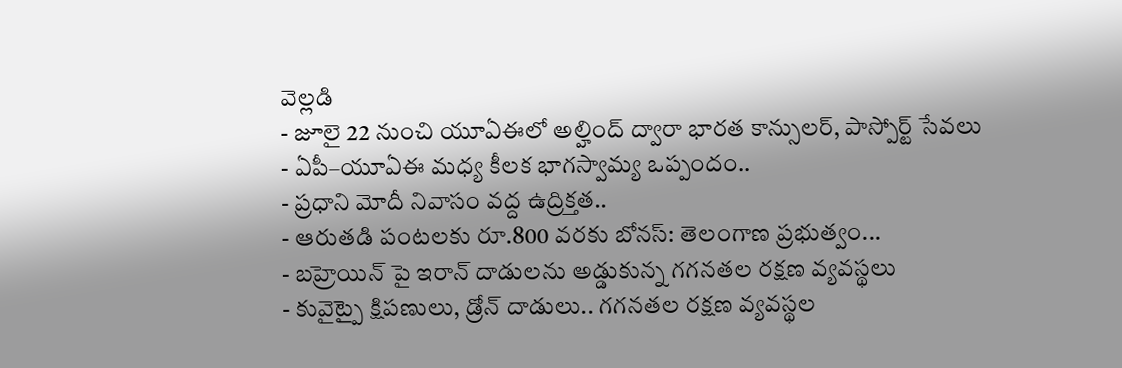వెల్లడి
- జూలై 22 నుంచి యూఏఈలో అల్హింద్ ద్వారా భారత కాన్సులర్, పాస్పోర్ట్ సేవలు
- ఏపీ–యూఏఈ మధ్య కీలక భాగస్వామ్య ఒప్పందం..
- ప్రధాని మోదీ నివాసం వద్ద ఉద్రిక్తత..
- ఆరుతడి పంటలకు రూ.800 వరకు బోనస్: తెలంగాణ ప్రభుత్వం...
- బహ్రెయిన్ పై ఇరాన్ దాడులను అడ్డుకున్న గగనతల రక్షణ వ్యవస్థలు
- కువైట్పై క్షిపణులు, డ్రోన్ దాడులు.. గగనతల రక్షణ వ్యవస్థల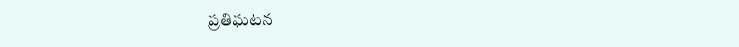ప్రతిఘటన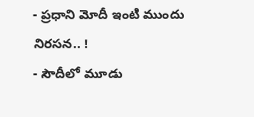- ప్రధాని మోదీ ఇంటి ముందు నిరసన.. !
- సౌదీలో మూడు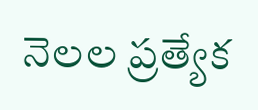నెలల ప్రత్యేక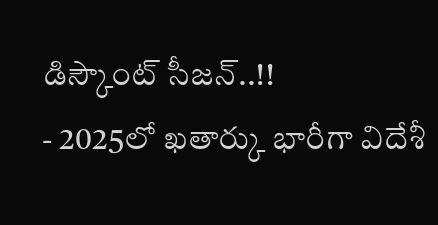డిస్కౌంట్ సీజన్..!!
- 2025లో ఖతార్కు భారీగా విదేశీ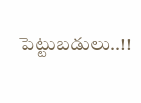పెట్టుబడులు..!!